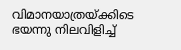വിമാനയാത്രയ്ക്കിടെ ഭയന്നു നിലവിളിച്ച്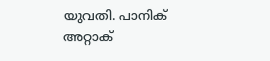യുവതി. പാനിക് അറ്റാക്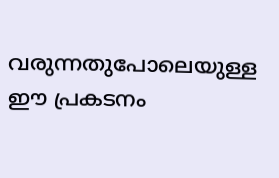വരുന്നതുപോലെയുള്ള ഈ പ്രകടനം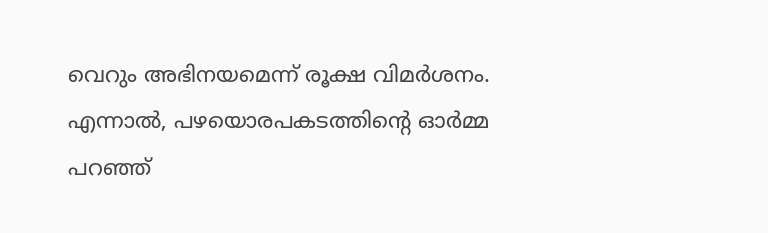വെറും അഭിനയമെന്ന് രൂക്ഷ വിമര്‍ശനം. എന്നാല്‍, പഴയൊരപകടത്തിന്‍റെ ഓര്‍മ്മ പറഞ്ഞ്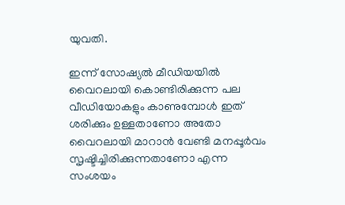യുവതി.

ഇന്ന് സോഷ്യൽ മീഡിയയിൽ വൈറലായി കൊണ്ടിരിക്കുന്ന പല വീഡിയോകളും കാണുമ്പോൾ ഇത് ശരിക്കും ഉള്ളതാണോ അതോ വൈറലായി മാറാൻ വേണ്ടി മനപ്പൂർവം സൃഷ്ടിച്ചിരിക്കുന്നതാണോ എന്ന സംശയം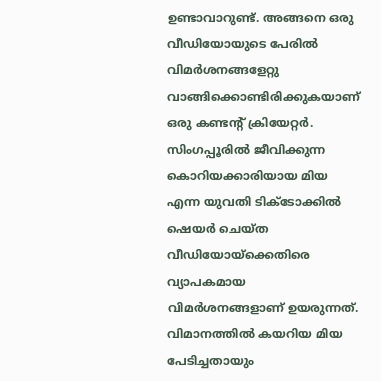ഉണ്ടാവാറുണ്ട്. അങ്ങനെ ഒരു വീഡിയോയുടെ പേരിൽ വിമർശനങ്ങളേറ്റു വാങ്ങിക്കൊണ്ടിരിക്കുകയാണ് ഒരു കണ്ടന്റ് ക്രിയേറ്റർ. സിംഗപ്പൂരിൽ ജീവിക്കുന്ന കൊറിയക്കാരിയായ മിയ എന്ന യുവതി ടിക്ടോക്കിൽ ഷെയർ ചെയ്ത വീഡിയോയ്ക്കെതിരെ വ്യാപകമായ വിമർശനങ്ങളാണ് ഉയരുന്നത്. വിമാനത്തിൽ കയറിയ മിയ പേടിച്ചതായും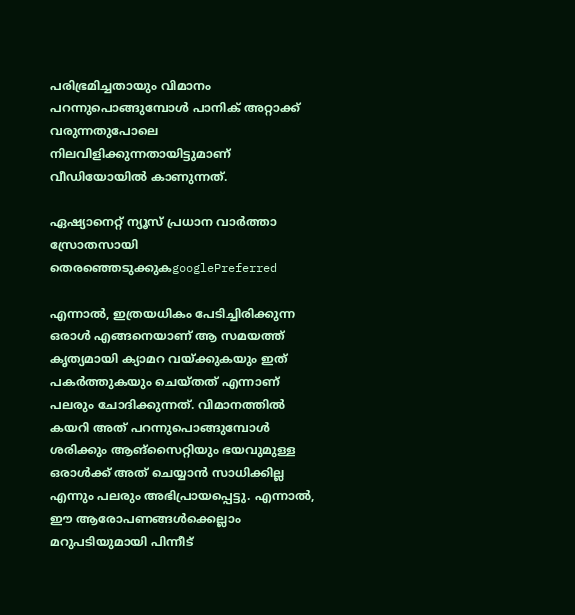പരിഭ്രമിച്ചതായും വിമാനം പറന്നുപൊങ്ങുമ്പോൾ പാനിക് അറ്റാക്ക് വരുന്നതുപോലെ നിലവിളിക്കുന്നതായിട്ടുമാണ് വീഡിയോയിൽ കാണുന്നത്.

ഏഷ്യാനെറ്റ് ന്യൂസ് പ്രധാന വാർത്താ സ്രോതസായി തെരഞ്ഞെടുക്കുകgooglePreferred

എന്നാൽ, ഇത്രയധികം പേടിച്ചിരിക്കുന്ന ഒരാൾ എങ്ങനെയാണ് ആ സമയത്ത് കൃത്യമായി ക്യാമറ വയ്ക്കുകയും ഇത് പകർത്തുകയും ചെയ്തത് എന്നാണ് പലരും ചോദിക്കുന്നത്. വിമാനത്തിൽ കയറി അത് പറന്നുപൊങ്ങുമ്പോൾ ശരിക്കും ആങ്സൈറ്റിയും ഭയവുമുള്ള ഒരാൾക്ക് അത് ചെയ്യാൻ സാധിക്കില്ല എന്നും പലരും അഭിപ്രായപ്പെട്ടു. എന്നാൽ, ഈ ആരോപണങ്ങൾക്കെല്ലാം മറുപടിയുമായി പിന്നീട്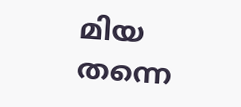മിയ തന്നെ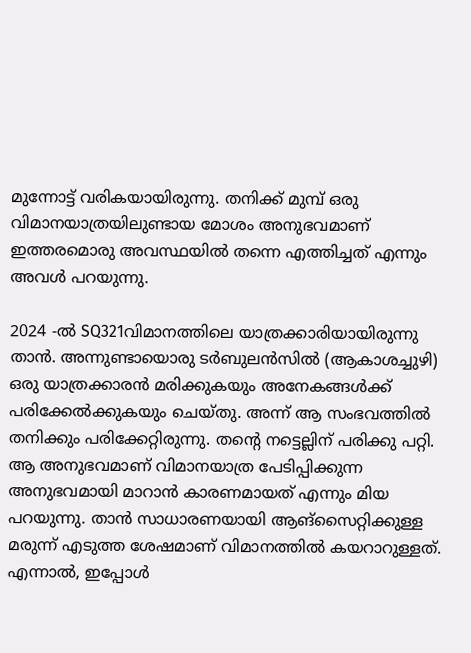മുന്നോട്ട് വരികയായിരുന്നു. തനിക്ക് മുമ്പ് ഒരു വിമാനയാത്രയിലുണ്ടായ മോശം അനുഭവമാണ് ഇത്തരമൊരു അവസ്ഥയിൽ തന്നെ എത്തിച്ചത് എന്നും അവൾ പറയുന്നു.

2024 -ൽ SQ321വിമാനത്തിലെ യാത്രക്കാരിയായിരുന്നു താൻ. അന്നുണ്ടായൊരു ടർബുലൻസിൽ (ആകാശച്ചുഴി) ഒരു യാത്രക്കാരൻ മരിക്കുകയും അനേകങ്ങൾക്ക് പരിക്കേൽക്കുകയും ചെയ്തു. അന്ന് ആ സംഭവത്തിൽ തനിക്കും പരിക്കേറ്റിരുന്നു. തന്റെ നട്ടെല്ലിന് പരിക്കു പറ്റി. ആ അനുഭവമാണ് വിമാനയാത്ര പേടിപ്പിക്കുന്ന അനുഭവമായി മാറാൻ കാരണമായത് എന്നും മിയ പറയുന്നു. താൻ സാധാരണയായി ആങ്സൈറ്റിക്കുള്ള മരുന്ന് എടുത്ത ശേഷമാണ് വിമാനത്തിൽ കയറാറുള്ളത്. എന്നാൽ, ഇപ്പോള്‍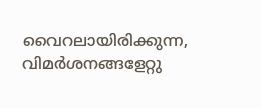വൈറലായിരിക്കുന്ന, വിമർശനങ്ങളേറ്റു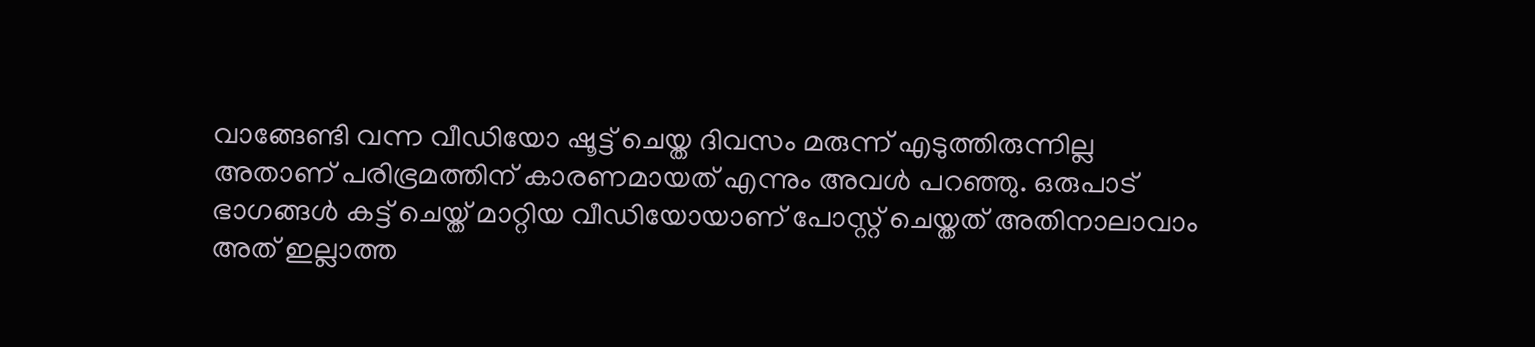വാങ്ങേണ്ടി വന്ന വീഡിയോ ഷൂട്ട് ചെയ്ത ദിവസം മരുന്ന് എടുത്തിരുന്നില്ല അതാണ് പരിഭ്രമത്തിന് കാരണമായത് എന്നും അവൾ പറഞ്ഞു. ഒരുപാട് ഭാഗങ്ങൾ കട്ട് ചെയ്ത് മാറ്റിയ വീഡിയോയാണ് പോസ്റ്റ് ചെയ്തത് അതിനാലാവാം അത് ഇല്ലാത്ത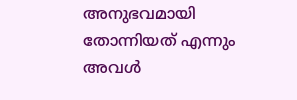അനുഭവമായി തോന്നിയത് എന്നും അവൾ‌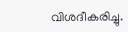വിശദീകരിച്ചു.